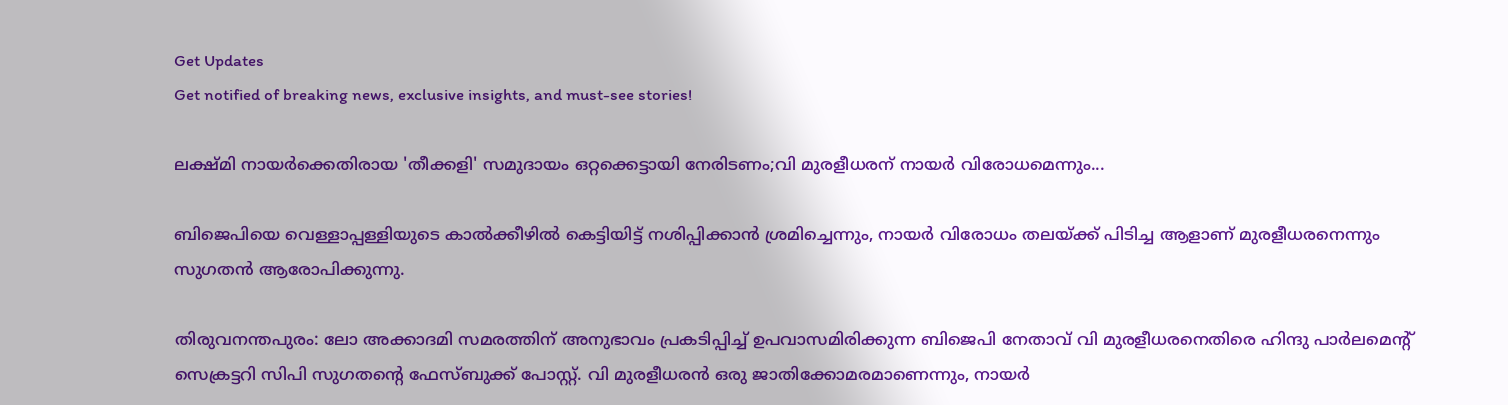Get Updates
Get notified of breaking news, exclusive insights, and must-see stories!

ലക്ഷ്മി നായര്‍ക്കെതിരായ 'തീക്കളി' സമുദായം ഒറ്റക്കെട്ടായി നേരിടണം;വി മുരളീധരന് നായര്‍ വിരോധമെന്നും...

ബിജെപിയെ വെള്ളാപ്പള്ളിയുടെ കാല്‍ക്കീഴില്‍ കെട്ടിയിട്ട് നശിപ്പിക്കാന്‍ ശ്രമിച്ചെന്നും, നായര്‍ വിരോധം തലയ്ക്ക് പിടിച്ച ആളാണ് മുരളീധരനെന്നും സുഗതന്‍ ആരോപിക്കുന്നു.

തിരുവനന്തപുരം: ലോ അക്കാദമി സമരത്തിന് അനുഭാവം പ്രകടിപ്പിച്ച് ഉപവാസമിരിക്കുന്ന ബിജെപി നേതാവ് വി മുരളീധരനെതിരെ ഹിന്ദു പാര്‍ലമെന്റ് സെക്രട്ടറി സിപി സുഗതന്റെ ഫേസ്ബുക്ക് പോസ്റ്റ്. വി മുരളീധരന്‍ ഒരു ജാതിക്കോമരമാണെന്നും, നായര്‍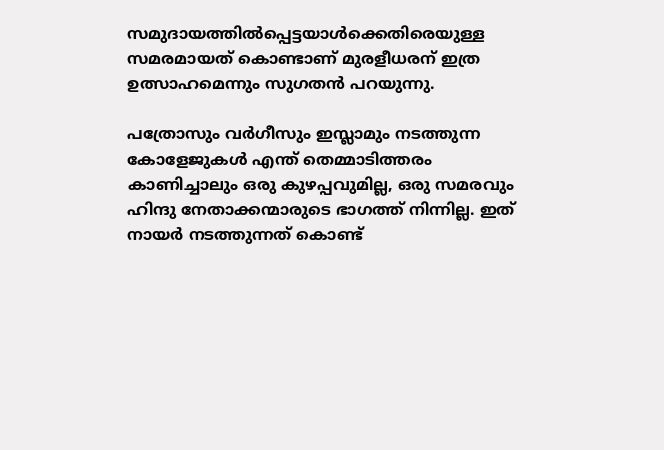സമുദായത്തില്‍പ്പെട്ടയാള്‍ക്കെതിരെയുള്ള സമരമായത് കൊണ്ടാണ് മുരളീധരന് ഇത്ര ഉത്സാഹമെന്നും സുഗതന്‍ പറയുന്നു.

പത്രോസും വര്‍ഗീസും ഇസ്ലാമും നടത്തുന്ന കോളേജുകള്‍ എന്ത് തെമ്മാടിത്തരം കാണിച്ചാലും ഒരു കുഴപ്പവുമില്ല, ഒരു സമരവും ഹിന്ദു നേതാക്കന്മാരുടെ ഭാഗത്ത് നിന്നില്ല. ഇത് നായര്‍ നടത്തുന്നത് കൊണ്ട്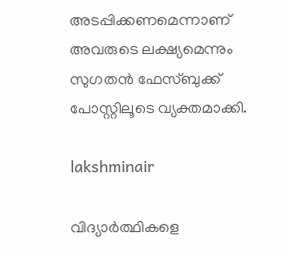അടപ്പിക്കണമെന്നാണ് അവരുടെ ലക്ഷ്യമെന്നും സുഗതന്‍ ഫേസ്ബുക്ക് പോസ്റ്റിലൂടെ വ്യക്തമാക്കി.

lakshminair

വിദ്യാര്‍ത്ഥികളെ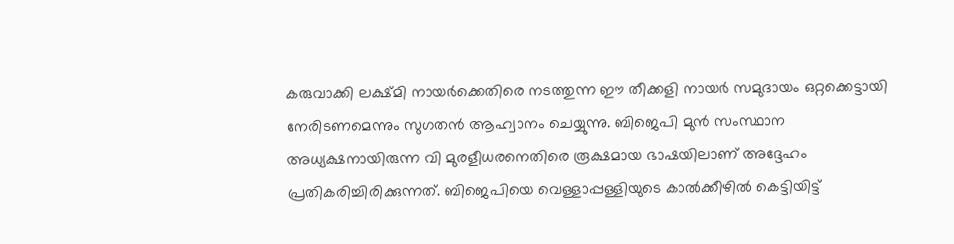കരുവാക്കി ലക്ഷ്മി നായര്‍ക്കെതിരെ നടത്തുന്ന ഈ തീക്കളി നായര്‍ സമുദായം ഒറ്റക്കെട്ടായി നേരിടണമെന്നും സുഗതന്‍ ആഹ്വാനം ചെയ്യുന്നു. ബിജെപി മുന്‍ സംസ്ഥാന അധ്യക്ഷനായിരുന്ന വി മുരളീധരനെതിരെ രൂക്ഷമായ ഭാഷയിലാണ് അദ്ദേഹം പ്രതികരിച്ചിരിക്കുന്നത്. ബിജെപിയെ വെള്ളാപ്പള്ളിയുടെ കാല്‍ക്കീഴില്‍ കെട്ടിയിട്ട്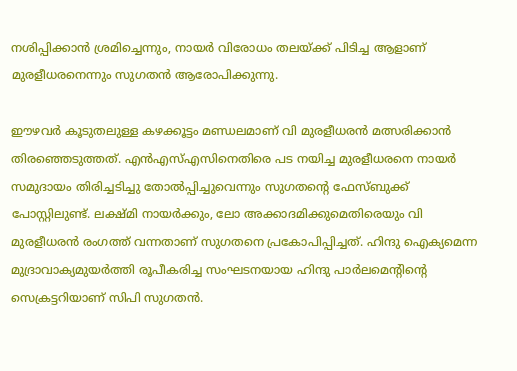നശിപ്പിക്കാന്‍ ശ്രമിച്ചെന്നും, നായര്‍ വിരോധം തലയ്ക്ക് പിടിച്ച ആളാണ് മുരളീധരനെന്നും സുഗതന്‍ ആരോപിക്കുന്നു.

ഈഴവര്‍ കൂടുതലുള്ള കഴക്കൂട്ടം മണ്ഡലമാണ് വി മുരളീധരന്‍ മത്സരിക്കാന്‍ തിരഞ്ഞെടുത്തത്. എന്‍എസ്എസിനെതിരെ പട നയിച്ച മുരളീധരനെ നായര്‍ സമുദായം തിരിച്ചടിച്ചു തോല്‍പ്പിച്ചുവെന്നും സുഗതന്റെ ഫേസ്ബുക്ക് പോസ്റ്റിലുണ്ട്. ലക്ഷ്മി നായര്‍ക്കും, ലോ അക്കാദമിക്കുമെതിരെയും വി മുരളീധരന്‍ രംഗത്ത് വന്നതാണ് സുഗതനെ പ്രകോപിപ്പിച്ചത്. ഹിന്ദു ഐക്യമെന്ന മുദ്രാവാക്യമുയര്‍ത്തി രൂപീകരിച്ച സംഘടനയായ ഹിന്ദു പാര്‍ലമെന്റിന്റെ സെക്രട്ടറിയാണ് സിപി സുഗതന്‍.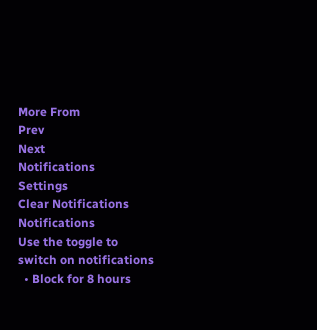More From
Prev
Next
Notifications
Settings
Clear Notifications
Notifications
Use the toggle to switch on notifications
  • Block for 8 hours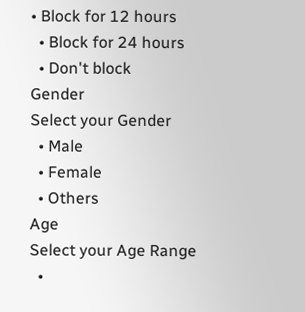• Block for 12 hours
  • Block for 24 hours
  • Don't block
Gender
Select your Gender
  • Male
  • Female
  • Others
Age
Select your Age Range
  •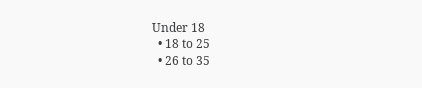Under 18
  • 18 to 25
  • 26 to 35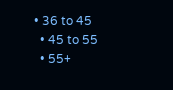• 36 to 45
  • 45 to 55
  • 55+